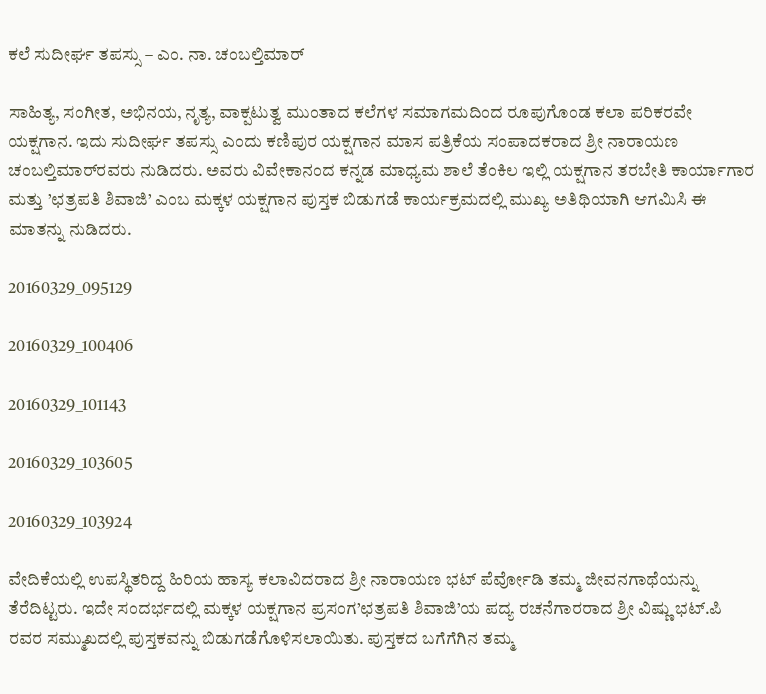ಕಲೆ ಸುದೀರ್ಘ ತಪಸ್ಸು – ಎಂ. ನಾ. ಚಂಬಲ್ತಿಮಾರ್

ಸಾಹಿತ್ಯ, ಸಂಗೀತ, ಅಭಿನಯ, ನೃತ್ಯ, ವಾಕ್ಪಟುತ್ವ ಮುಂತಾದ ಕಲೆಗಳ ಸಮಾಗಮದಿಂದ ರೂಪುಗೊಂಡ ಕಲಾ ಪರಿಕರವೇ ಯಕ್ಷಗಾನ. ಇದು ಸುದೀರ್ಘ ತಪಸ್ಸು ಎಂದು ಕಣಿಪುರ ಯಕ್ಷಗಾನ ಮಾಸ ಪತ್ರಿಕೆಯ ಸಂಪಾದಕರಾದ ಶ್ರೀ ನಾರಾಯಣ ಚಂಬಲ್ತಿಮಾರ್‌ರವರು ನುಡಿದರು. ಅವರು ವಿವೇಕಾನಂದ ಕನ್ನಡ ಮಾಧ್ಯಮ ಶಾಲೆ ತೆಂಕಿಲ ಇಲ್ಲಿ ಯಕ್ಷಗಾನ ತರಬೇತಿ ಕಾರ್ಯಾಗಾರ ಮತ್ತು ’ಛತ್ರಪತಿ ಶಿವಾಜಿ’ ಎಂಬ ಮಕ್ಕಳ ಯಕ್ಷಗಾನ ಪುಸ್ತಕ ಬಿಡುಗಡೆ ಕಾರ್ಯಕ್ರಮದಲ್ಲಿ ಮುಖ್ಯ ಅತಿಥಿಯಾಗಿ ಆಗಮಿಸಿ ಈ ಮಾತನ್ನು ನುಡಿದರು.

20160329_095129

20160329_100406

20160329_101143

20160329_103605

20160329_103924

ವೇದಿಕೆಯಲ್ಲಿ ಉಪಸ್ಥಿತರಿದ್ದ ಹಿರಿಯ ಹಾಸ್ಯ ಕಲಾವಿದರಾದ ಶ್ರೀ ನಾರಾಯಣ ಭಟ್ ಪೆರ್ವೋಡಿ ತಮ್ಮ ಜೀವನಗಾಥೆಯನ್ನು ತೆರೆದಿಟ್ಟರು. ಇದೇ ಸಂದರ್ಭದಲ್ಲಿ ಮಕ್ಕಳ ಯಕ್ಷಗಾನ ಪ್ರಸಂಗ’ಛತ್ರಪತಿ ಶಿವಾಜಿ’ಯ ಪದ್ಯ ರಚನೆಗಾರರಾದ ಶ್ರೀ ವಿಷ್ಣು ಭಟ್.ಪಿ ರವರ ಸಮ್ಮುಖದಲ್ಲಿ ಪುಸ್ತಕವನ್ನು ಬಿಡುಗಡೆಗೊಳಿಸಲಾಯಿತು. ಪುಸ್ತಕದ ಬಗೆಗೆಗಿನ ತಮ್ಮ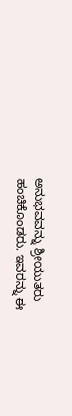ಅನುಭವವನ್ನು ಶ್ರೀಯುತರು ಹಂಚಿಕೊಂಡರು. ಇವರನ್ನು ಈ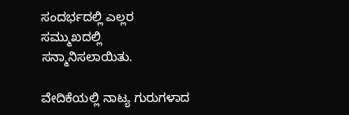ಸಂದರ್ಭದಲ್ಲಿ ಎಲ್ಲರ ಸಮ್ಮುಖದಲ್ಲಿ ಸನ್ಮಾನಿಸಲಾಯಿತು.

ವೇದಿಕೆಯಲ್ಲಿ ನಾಟ್ಯ ಗುರುಗಳಾದ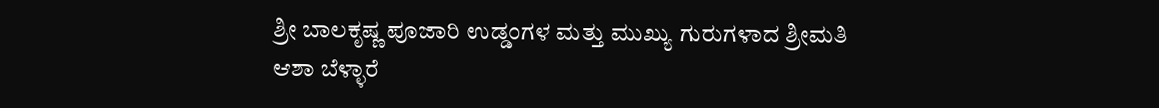ಶ್ರೀ ಬಾಲಕೃಷ್ಣ ಪೂಜಾರಿ ಉಡ್ಡಂಗಳ ಮತ್ತು ಮುಖ್ಯು ಗುರುಗಳಾದ ಶ್ರೀಮತಿ ಆಶಾ ಬೆಳ್ಳಾರೆ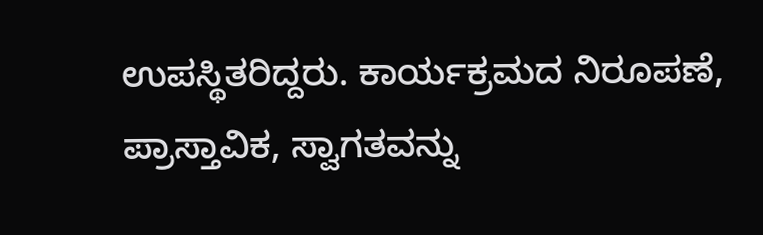ಉಪಸ್ಥಿತರಿದ್ದರು. ಕಾರ್ಯಕ್ರಮದ ನಿರೂಪಣೆ, ಪ್ರಾಸ್ತಾವಿಕ, ಸ್ವಾಗತವನ್ನು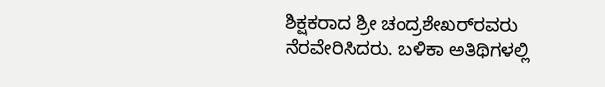ಶಿಕ್ಷಕರಾದ ಶ್ರೀ ಚಂದ್ರಶೇಖರ್‌ರವರು ನೆರವೇರಿಸಿದರು. ಬಳಿಕಾ ಅತಿಥಿಗಳಲ್ಲಿ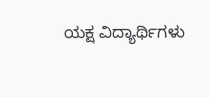ಯಕ್ಷ ವಿದ್ಯಾರ್ಥಿಗಳು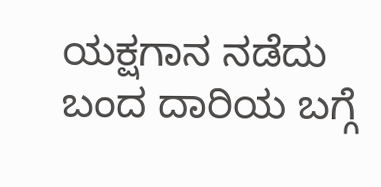ಯಕ್ಷಗಾನ ನಡೆದು ಬಂದ ದಾರಿಯ ಬಗ್ಗೆ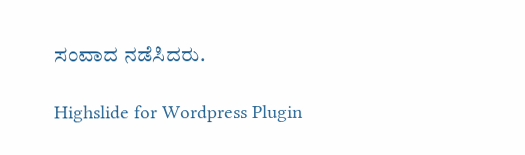ಸಂವಾದ ನಡೆಸಿದರು.

Highslide for Wordpress Plugin